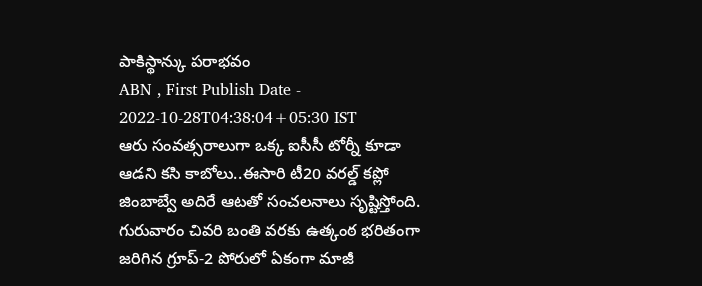పాకిస్థాన్కు పరాభవం
ABN , First Publish Date - 2022-10-28T04:38:04+05:30 IST
ఆరు సంవత్సరాలుగా ఒక్క ఐసీసీ టోర్నీ కూడా ఆడని కసి కాబోలు..ఈసారి టీ20 వరల్డ్ కప్లో జింబాబ్వే అదిరే ఆటతో సంచలనాలు సృష్టిస్తోంది. గురువారం చివరి బంతి వరకు ఉత్కంఠ భరితంగా జరిగిన గ్రూప్-2 పోరులో ఏకంగా మాజీ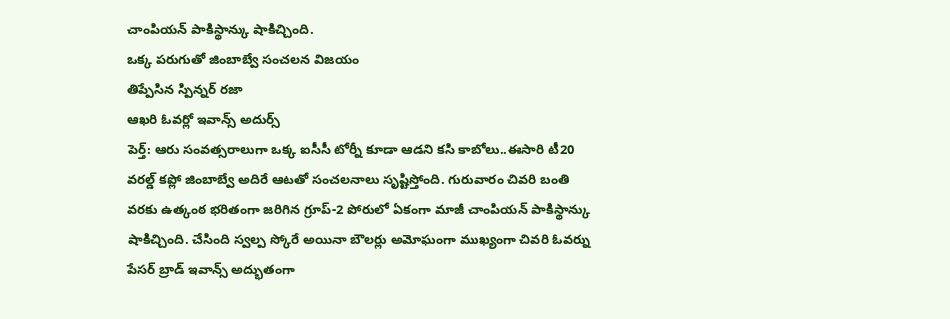చాంపియన్ పాకిస్థాన్కు షాకిచ్చింది.
ఒక్క పరుగుతో జింబాబ్వే సంచలన విజయం
తిప్పేసిన స్పిన్నర్ రజా
ఆఖరి ఓవర్లో ఇవాన్స్ అదుర్స్
పెర్త్: ఆరు సంవత్సరాలుగా ఒక్క ఐసీసీ టోర్నీ కూడా ఆడని కసి కాబోలు..ఈసారి టీ20 వరల్డ్ కప్లో జింబాబ్వే అదిరే ఆటతో సంచలనాలు సృష్టిస్తోంది. గురువారం చివరి బంతి వరకు ఉత్కంఠ భరితంగా జరిగిన గ్రూప్-2 పోరులో ఏకంగా మాజీ చాంపియన్ పాకిస్థాన్కు షాకిచ్చింది. చేసింది స్వల్ప స్కోరే అయినా బౌలర్లు అమోఘంగా ముఖ్యంగా చివరి ఓవర్ను పేసర్ బ్రాడ్ ఇవాన్స్ అద్భుతంగా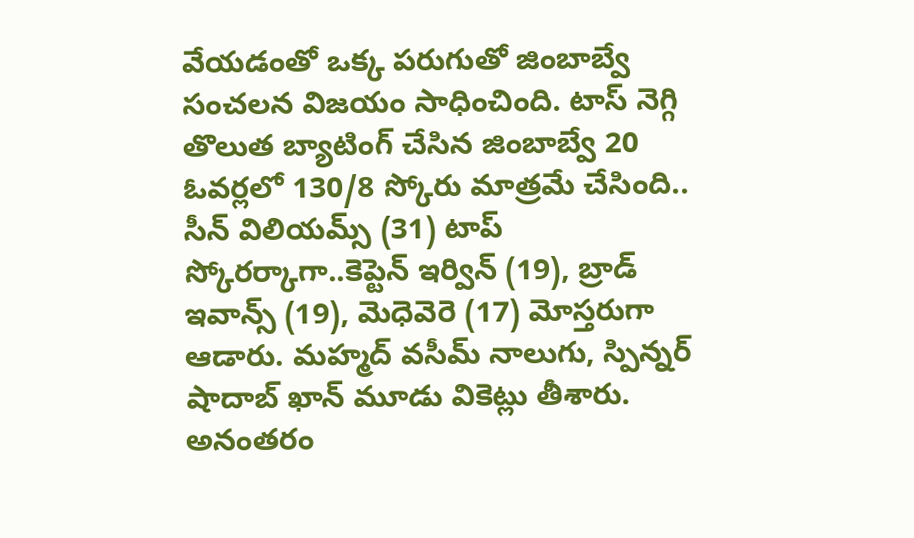వేయడంతో ఒక్క పరుగుతో జింబాబ్వే సంచలన విజయం సాధించింది. టాస్ నెగ్గి తొలుత బ్యాటింగ్ చేసిన జింబాబ్వే 20 ఓవర్లలో 130/8 స్కోరు మాత్రమే చేసింది.. సీన్ విలియమ్స్ (31) టాప్ స్కోరర్కాగా..కెప్టెన్ ఇర్విన్ (19), బ్రాడ్ ఇవాన్స్ (19), మెధెవెరె (17) మోస్తరుగా ఆడారు. మహ్మద్ వసీమ్ నాలుగు, స్పిన్నర్ షాదాబ్ ఖాన్ మూడు వికెట్లు తీశారు. అనంతరం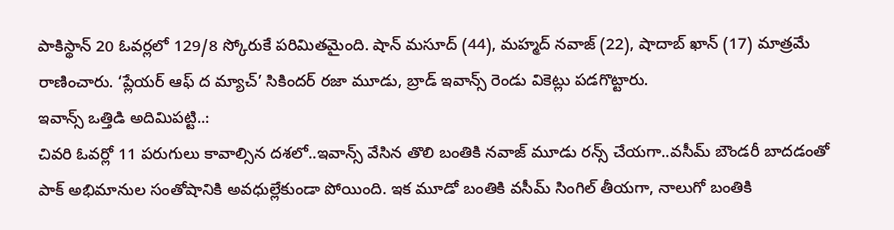పాకిస్థాన్ 20 ఓవర్లలో 129/8 స్కోరుకే పరిమితమైంది. షాన్ మసూద్ (44), మహ్మద్ నవాజ్ (22), షాదాబ్ ఖాన్ (17) మాత్రమే రాణించారు. ‘ప్లేయర్ ఆఫ్ ద మ్యాచ్’ సికిందర్ రజా మూడు, బ్రాడ్ ఇవాన్స్ రెండు వికెట్లు పడగొట్టారు.
ఇవాన్స్ ఒత్తిడి అదిమిపట్టి..:
చివరి ఓవర్లో 11 పరుగులు కావాల్సిన దశలో..ఇవాన్స్ వేసిన తొలి బంతికి నవాజ్ మూడు రన్స్ చేయగా..వసీమ్ బౌండరీ బాదడంతో పాక్ అభిమానుల సంతోషానికి అవధుల్లేకుండా పోయింది. ఇక మూడో బంతికి వసీమ్ సింగిల్ తీయగా, నాలుగో బంతికి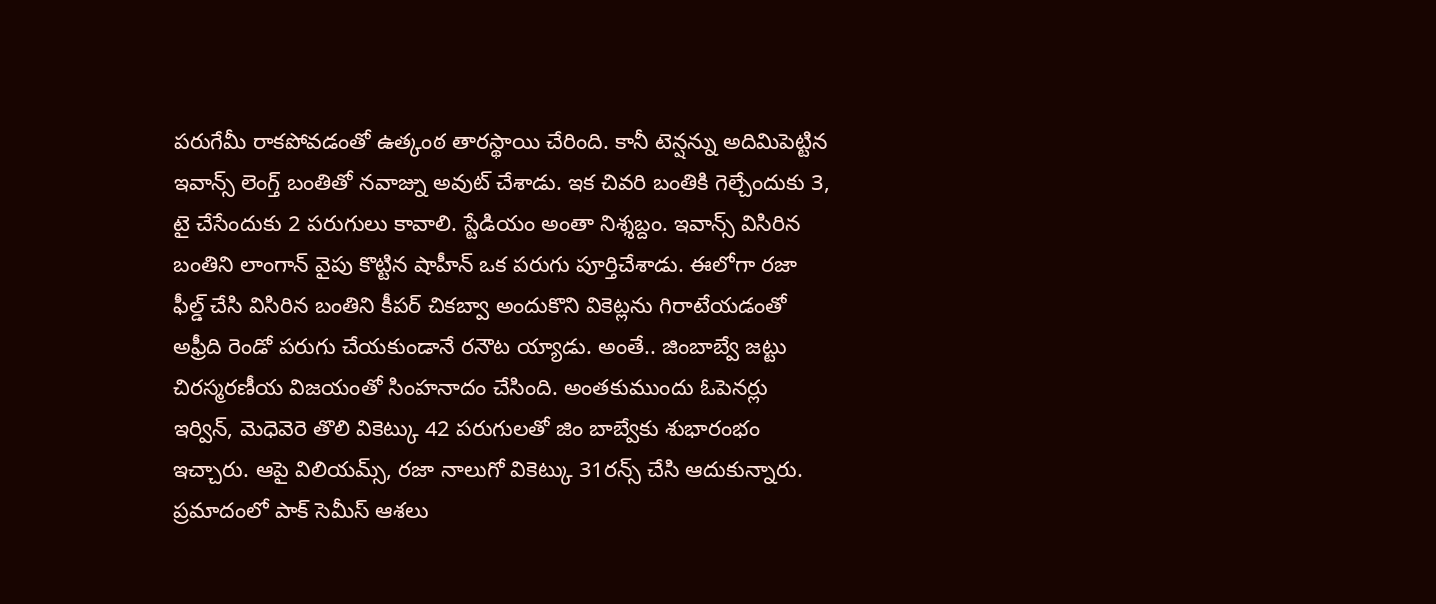పరుగేమీ రాకపోవడంతో ఉత్కంఠ తారస్థాయి చేరింది. కానీ టెన్షన్ను అదిమిపెట్టిన ఇవాన్స్ లెంగ్త్ బంతితో నవాజ్ను అవుట్ చేశాడు. ఇక చివరి బంతికి గెల్చేందుకు 3, టై చేసేందుకు 2 పరుగులు కావాలి. స్టేడియం అంతా నిశ్శబ్దం. ఇవాన్స్ విసిరిన బంతిని లాంగాన్ వైపు కొట్టిన షాహీన్ ఒక పరుగు పూర్తిచేశాడు. ఈలోగా రజా ఫీల్డ్ చేసి విసిరిన బంతిని కీపర్ చికబ్వా అందుకొని వికెట్లను గిరాటేయడంతో అఫ్రీది రెండో పరుగు చేయకుండానే రనౌట య్యాడు. అంతే.. జింబాబ్వే జట్టు చిరస్మరణీయ విజయంతో సింహనాదం చేసింది. అంతకుముందు ఓపెనర్లు ఇర్విన్, మెధెవెరె తొలి వికెట్కు 42 పరుగులతో జిం బాబ్వేకు శుభారంభం ఇచ్చారు. ఆపై విలియమ్స్, రజా నాలుగో వికెట్కు 31రన్స్ చేసి ఆదుకున్నారు.
ప్రమాదంలో పాక్ సెమీస్ ఆశలు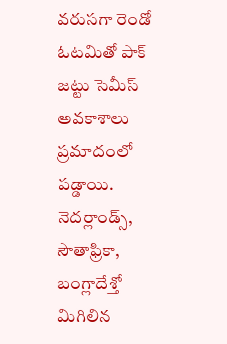వరుసగా రెండో ఓటమితో పాక్ జట్టు సెమీస్ అవకాశాలు ప్రమాదంలో పడ్డాయి. నెదర్లాండ్స్, సౌతాఫ్రికా, బంగ్లాదేశ్తో మిగిలిన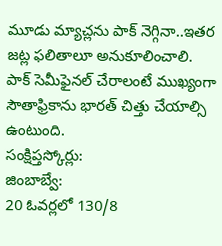మూడు మ్యాచ్లను పాక్ నెగ్గినా..ఇతర జట్ల ఫలితాలూ అనుకూలించాలి. పాక్ సెమీఫైనల్ చేరాలంటే ముఖ్యంగా సౌతాఫ్రికాను భారత్ చిత్తు చేయాల్సి ఉంటుంది.
సంక్షిప్తస్కోర్లు:
జింబాబ్వే:
20 ఓవర్లలో 130/8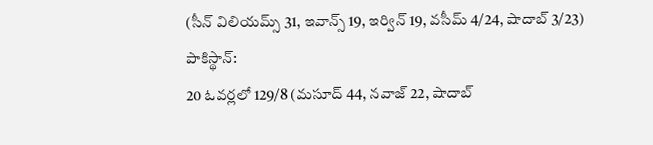(సీన్ విలియమ్స్ 31, ఇవాన్స్ 19, ఇర్విన్ 19, వసీమ్ 4/24, షాదాబ్ 3/23)
పాకిస్థాన్:
20 ఓవర్లలో 129/8 (మసూద్ 44, నవాజ్ 22, షాదాబ్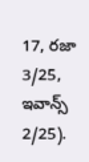17, రజా 3/25, ఇవాన్స్ 2/25).